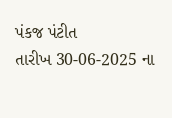પંકજ પંટીત
તારીખ 30-06-2025 ના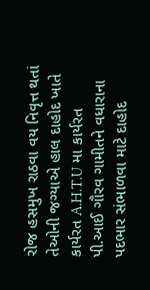રોજ હસમુખ રાઠવા વય નિવૃત્ત થતાં તેઓની જગ્યાએ હાલ દાહોદ ખાતે કાર્યરત A.H.T.U મા કાર્યરત પી.આઈ ગૌરવ ગામીતને વધારાના પદભાર સંભાળવા માટે દાહોદ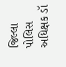જિલ્લા પોલિસ અધિક્ષક ડૉ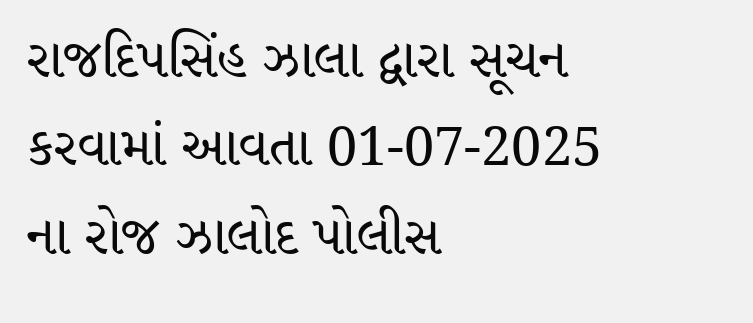રાજદિપસિંહ ઝાલા દ્વારા સૂચન કરવામાં આવતા 01-07-2025 ના રોજ ઝાલોદ પોલીસ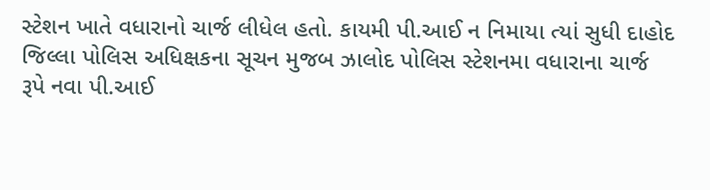સ્ટેશન ખાતે વધારાનો ચાર્જ લીધેલ હતો. કાયમી પી.આઈ ન નિમાયા ત્યાં સુધી દાહોદ જિલ્લા પોલિસ અધિક્ષકના સૂચન મુજબ ઝાલોદ પોલિસ સ્ટેશનમા વધારાના ચાર્જ રૂપે નવા પી.આઈ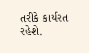તરીકે કાર્યરત રહેશે.